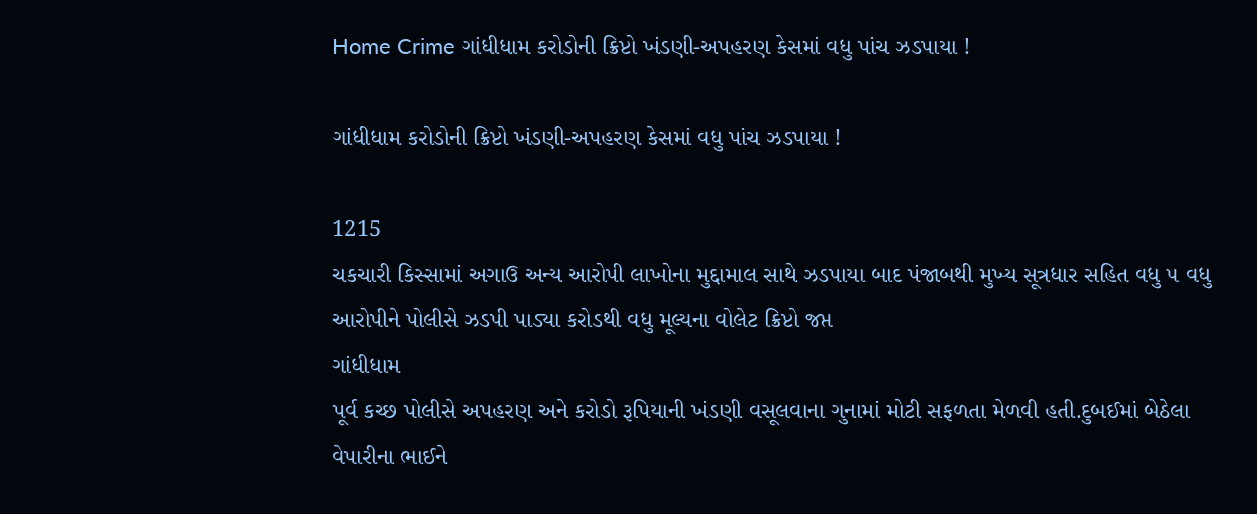Home Crime ગાંધીધામ કરોડોની ક્રિપ્ટો ખંડણી-અપહરણ કેસમાં વધુ પાંચ ઝડપાયા !

ગાંધીધામ કરોડોની ક્રિપ્ટો ખંડણી-અપહરણ કેસમાં વધુ પાંચ ઝડપાયા !

1215
ચકચારી કિસ્સામાં અગાઉ અન્ય આરોપી લાખોના મુદ્દામાલ સાથે ઝડપાયા બાદ પંજાબથી મુખ્ય સૂત્રધાર સહિત વધુ ૫ વધુ આરોપીને પોલીસે ઝડપી પાડ્યા કરોડથી વધુ મૂલ્યના વોલેટ ક્રિપ્ટો જપ્ત
ગાંધીધામ
પૂર્વ કચ્છ પોલીસે અપહરણ અને કરોડો રૂપિયાની ખંડણી વસૂલવાના ગુનામાં મોટી સફળતા મેળવી હતી.દુબઈમાં બેઠેલા વેપારીના ભાઈને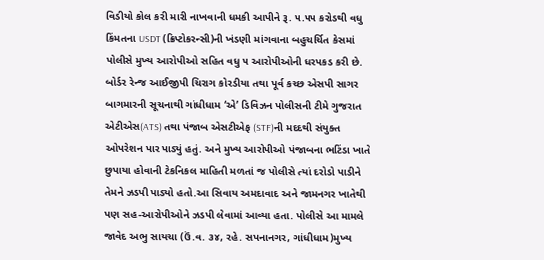વિડીયો કોલ કરી મારી નાખવાની ધમકી આપીને રૂ. ૫.૫૫ કરોડથી વધુ કિંમતના USDT (ક્રિપ્ટોકરન્સી)ની ખંડણી માંગવાના બહુચર્ચિત કેસમાં પોલીસે મુખ્ય આરોપીઓ સહિત વધુ ૫ આરોપીઓની ધરપકડ કરી છે. બોર્ડર રેન્જ આઈજીપી ચિરાગ કોરડીયા તથા પૂર્વ કચ્છ એસપી સાગર બાગમારની સૂચનાથી ગાંધીધામ ‘એ’ ડિવિઝન પોલીસની ટીમે ગુજરાત એટીએસ(ATS) તથા પંજાબ એસટીએફ (STF)ની મદદથી સંયુક્ત ઓપરેશન પાર પાડ્યું હતું. અને મુખ્ય આરોપીઓ પંજાબના ભટિંડા ખાતે છુપાયા હોવાની ટેકનિકલ માહિતી મળતાં જ પોલીસે ત્યાં દરોડો પાડીને તેમને ઝડપી પાડ્યો હતો.આ સિવાય અમદાવાદ અને જામનગર ખાતેથી પણ સહ-આરોપીઓને ઝડપી લેવામાં આવ્યા હતા. પોલીસે આ મામલે જાવેદ અભુ સાયચા (ઉં.વ. ૩૪, રહે. સપનાનગર, ગાંધીધામ)મુખ્ય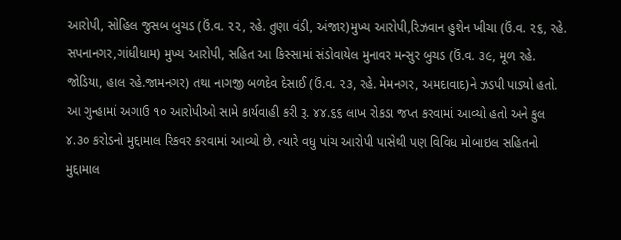આરોપી, સોહિલ જુસબ બુચડ (ઉં.વ. ૨૨, રહે. તુણા વંડી, અંજાર)મુખ્ય આરોપી,રિઝવાન હુશેન ખીચા (ઉં.વ. ૨૬, રહે. સપનાનગર,ગાંધીધામ) મુખ્ય આરોપી, સહિત આ કિસ્સામાં સંડોવાયેલ મુનાવર મન્સુર બુચડ (ઉં.વ. ૩૯, મૂળ રહે. જોડિયા, હાલ રહે.જામનગર) તથા નાગજી બળદેવ દેસાઈ (ઉં.વ. ૨૩, રહે. મેમનગર, અમદાવાદ)ને ઝડપી પાડ્યો હતો. આ ગુન્હામાં અગાઉ ૧૦ આરોપીઓ સામે કાર્યવાહી કરી રૂ. ૪૪.૬૬ લાખ રોકડા જપ્ત કરવામાં આવ્યો હતો અને કુલ ૪.૩૦ કરોડનો મુદ્દામાલ રિકવર કરવામાં આવ્યો છે. ત્યારે વધુ પાંચ આરોપી પાસેથી પણ વિવિધ મોબાઇલ સહિતનો મુદ્દામાલ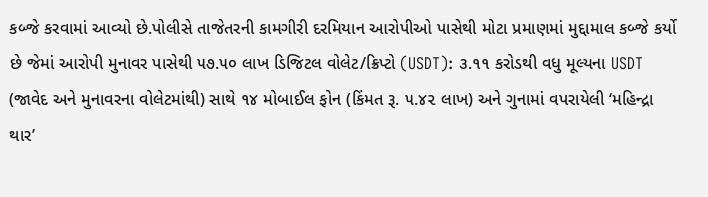કબ્જે કરવામાં આવ્યો છે.પોલીસે તાજેતરની કામગીરી દરમિયાન આરોપીઓ પાસેથી મોટા પ્રમાણમાં મુદ્દામાલ કબ્જે કર્યો છે જેમાં આરોપી મુનાવર પાસેથી ૫૭.૫૦ લાખ ડિજિટલ વોલેટ/ક્રિપ્ટો (USDT): ૩.૧૧ કરોડથી વધુ મૂલ્યના USDT (જાવેદ અને મુનાવરના વોલેટમાંથી) સાથે ૧૪ મોબાઈલ ફોન (કિંમત રૂ. ૫.૪૨ લાખ) અને ગુનામાં વપરાયેલી ‘મહિન્દ્રા થાર’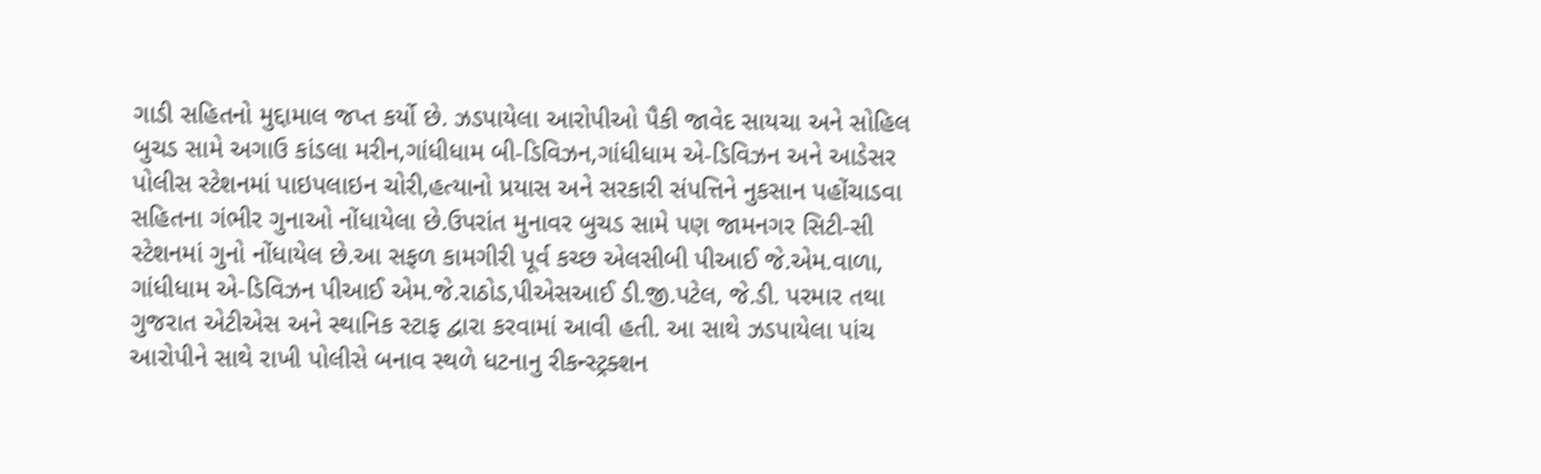ગાડી સહિતનો મુદ્દામાલ જપ્ત કર્યો છે. ઝડપાયેલા આરોપીઓ પૈકી જાવેદ સાયચા અને સોહિલ બુચડ સામે અગાઉ કાંડલા મરીન,ગાંધીધામ બી-ડિવિઝન,ગાંધીધામ એ-ડિવિઝન અને આડેસર પોલીસ સ્ટેશનમાં પાઇપલાઇન ચોરી,હત્યાનો પ્રયાસ અને સરકારી સંપત્તિને નુકસાન પહોંચાડવા સહિતના ગંભીર ગુનાઓ નોંધાયેલા છે.ઉપરાંત મુનાવર બુચડ સામે પણ જામનગર સિટી-સી સ્ટેશનમાં ગુનો નોંધાયેલ છે.આ સફળ કામગીરી પૂર્વ કચ્છ એલસીબી પીઆઈ જે.એમ.વાળા, ગાંધીધામ એ-ડિવિઝન પીઆઈ એમ.જે.રાઠોડ,પીએસઆઈ ડી.જી.પટેલ, જે.ડી. પરમાર તથા ગુજરાત એટીએસ અને સ્થાનિક સ્ટાફ દ્વારા કરવામાં આવી હતી. આ સાથે ઝડપાયેલા પાંચ આરોપીને સાથે રાખી પોલીસે બનાવ સ્થળે ધટનાનુ રીકન્સ્ટ્રક્શન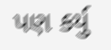પણ કર્યુ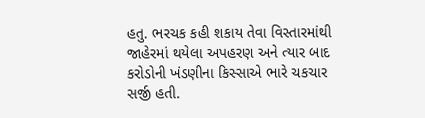હતુ. ભરચક કહી શકાય તેવા વિસ્તારમાંથી જાહેરમાં થયેલા અપહરણ અને ત્યાર બાદ કરોડોની ખંડણીના કિસ્સાએ ભારે ચકચાર સર્જી હતી.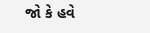જો કે હવે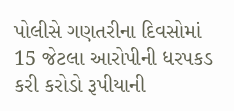પોલીસે ગણતરીના દિવસોમાં 15 જેટલા આરોપીની ધરપકડ કરી કરોડો રૂપીયાની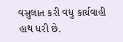વસુલાત કરી વધુ કાર્યવાહી હાથ ધરી છે.